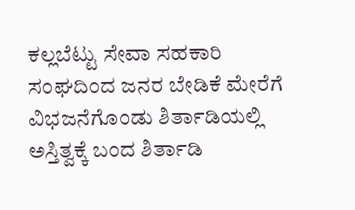ಕಲ್ಲಬೆಟ್ಟು ಸೇವಾ ಸಹಕಾರಿ ಸಂಘದಿಂದ ಜನರ ಬೇಡಿಕೆ ಮೇರೆಗೆ ವಿಭಜನೆಗೊಂಡು ಶಿರ್ತಾಡಿಯಲ್ಲಿ ಅಸ್ತಿತ್ವಕ್ಕೆ ಬಂದ ಶಿರ್ತಾಡಿ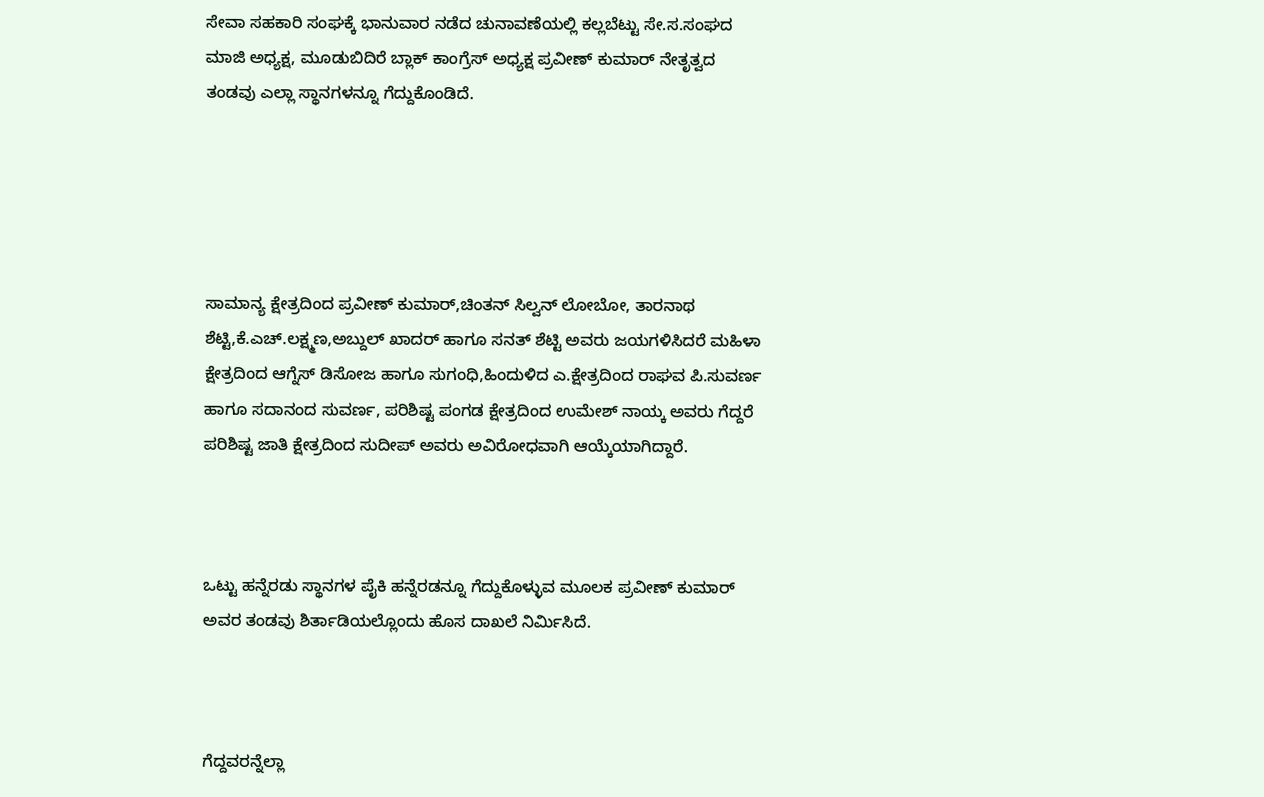ಸೇವಾ ಸಹಕಾರಿ ಸಂಘಕ್ಕೆ ಭಾನುವಾರ ನಡೆದ ಚುನಾವಣೆಯಲ್ಲಿ ಕಲ್ಲಬೆಟ್ಟು ಸೇ.ಸ.ಸಂಘದ ಮಾಜಿ ಅಧ್ಯಕ್ಷ, ಮೂಡುಬಿದಿರೆ ಬ್ಲಾಕ್ ಕಾಂಗ್ರೆಸ್ ಅಧ್ಯಕ್ಷ ಪ್ರವೀಣ್ ಕುಮಾರ್ ನೇತೃತ್ವದ ತಂಡವು ಎಲ್ಲಾ ಸ್ಥಾನಗಳನ್ನೂ ಗೆದ್ದುಕೊಂಡಿದೆ.





ಸಾಮಾನ್ಯ ಕ್ಷೇತ್ರದಿಂದ ಪ್ರವೀಣ್ ಕುಮಾರ್,ಚಿಂತನ್ ಸಿಲ್ವನ್ ಲೋಬೋ, ತಾರನಾಥ ಶೆಟ್ಟಿ,ಕೆ.ಎಚ್.ಲಕ್ಷ್ಮಣ,ಅಬ್ದುಲ್ ಖಾದರ್ ಹಾಗೂ ಸನತ್ ಶೆಟ್ಟಿ ಅವರು ಜಯಗಳಿಸಿದರೆ ಮಹಿಳಾ ಕ್ಷೇತ್ರದಿಂದ ಆಗ್ನೆಸ್ ಡಿಸೋಜ ಹಾಗೂ ಸುಗಂಧಿ,ಹಿಂದುಳಿದ ಎ.ಕ್ಷೇತ್ರದಿಂದ ರಾಘವ ಪಿ.ಸುವರ್ಣ ಹಾಗೂ ಸದಾನಂದ ಸುವರ್ಣ, ಪರಿಶಿಷ್ಟ ಪಂಗಡ ಕ್ಷೇತ್ರದಿಂದ ಉಮೇಶ್ ನಾಯ್ಕ ಅವರು ಗೆದ್ದರೆ ಪರಿಶಿಷ್ಟ ಜಾತಿ ಕ್ಷೇತ್ರದಿಂದ ಸುದೀಪ್ ಅವರು ಅವಿರೋಧವಾಗಿ ಆಯ್ಕೆಯಾಗಿದ್ದಾರೆ.



ಒಟ್ಟು ಹನ್ನೆರಡು ಸ್ಥಾನಗಳ ಪೈಕಿ ಹನ್ನೆರಡನ್ನೂ ಗೆದ್ದುಕೊಳ್ಳುವ ಮೂಲಕ ಪ್ರವೀಣ್ ಕುಮಾರ್ ಅವರ ತಂಡವು ಶಿರ್ತಾಡಿಯಲ್ಲೊಂದು ಹೊಸ ದಾಖಲೆ ನಿರ್ಮಿಸಿದೆ.



ಗೆದ್ದವರನ್ನೆಲ್ಲಾ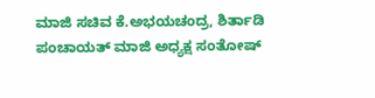ಮಾಜಿ ಸಚಿವ ಕೆ.ಅಭಯಚಂದ್ರ, ಶಿರ್ತಾಡಿ ಪಂಚಾಯತ್ ಮಾಜಿ ಅಧ್ಯಕ್ಷ ಸಂತೋಷ್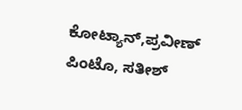ಕೋಟ್ಯಾನ್,ಪ್ರವೀಣ್ ಪಿಂಟೊ, ಸತೀಶ್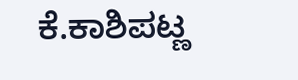ಕೆ.ಕಾಶಿಪಟ್ಣ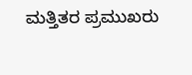ಮತ್ತಿತರ ಪ್ರಮುಖರು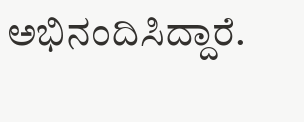ಅಭಿನಂದಿಸಿದ್ದಾರೆ.